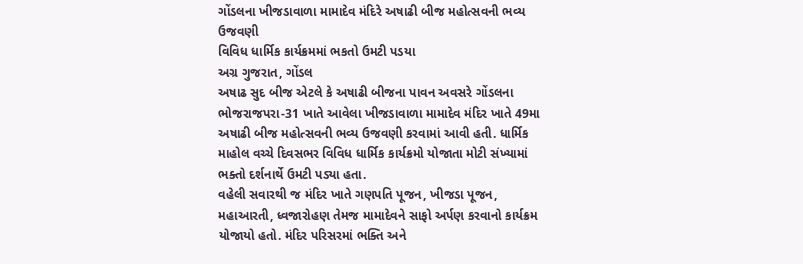ગોંડલના ખીજડાવાળા મામાદેવ મંદિરે અષાઢી બીજ મહોત્સવની ભવ્ય ઉજવણી
વિવિધ ધાર્મિક કાર્યક્રમમાં ભકતો ઉમટી પડયા
અગ્ર ગુજરાત, ગોંડલ
અષાઢ સુદ બીજ એટલે કે અષાઢી બીજના પાવન અવસરે ગોંડલના ભોજરાજપરા-31 ખાતે આવેલા ખીજડાવાળા મામાદેવ મંદિર ખાતે 49મા અષાઢી બીજ મહોત્સવની ભવ્ય ઉજવણી કરવામાં આવી હતી. ધાર્મિક માહોલ વચ્ચે દિવસભર વિવિધ ધાર્મિક કાર્યક્રમો યોજાતા મોટી સંખ્યામાં ભક્તો દર્શનાર્થે ઉમટી પડ્યા હતા.
વહેલી સવારથી જ મંદિર ખાતે ગણપતિ પૂજન, ખીજડા પૂજન, મહાઆરતી, ધ્વજારોહણ તેમજ મામાદેવને સાફો અર્પણ કરવાનો કાર્યક્રમ યોજાયો હતો. મંદિર પરિસરમાં ભક્તિ અને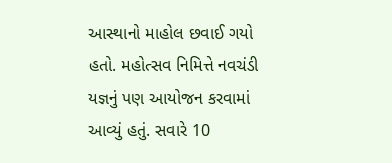આસ્થાનો માહોલ છવાઈ ગયો હતો. મહોત્સવ નિમિત્તે નવચંડી યજ્ઞનું પણ આયોજન કરવામાં આવ્યું હતું. સવારે 10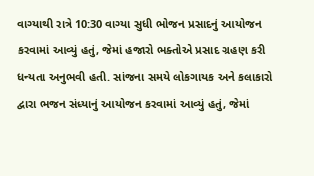વાગ્યાથી રાત્રે 10:30 વાગ્યા સુધી ભોજન પ્રસાદનું આયોજન કરવામાં આવ્યું હતું, જેમાં હજારો ભક્તોએ પ્રસાદ ગ્રહણ કરી ધન્યતા અનુભવી હતી. સાંજના સમયે લોકગાયક અને કલાકારો દ્વારા ભજન સંધ્યાનું આયોજન કરવામાં આવ્યું હતું, જેમાં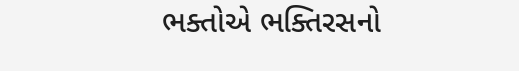ભક્તોએ ભક્તિરસનો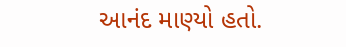આનંદ માણ્યો હતો.